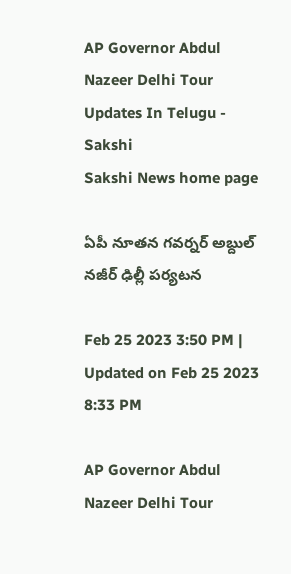AP Governor Abdul Nazeer Delhi Tour Updates In Telugu - Sakshi
Sakshi News home page

ఏపీ నూతన గవర్నర్ అబ్దుల్ నజీర్ ఢిల్లీ పర్యటన

Feb 25 2023 3:50 PM | Updated on Feb 25 2023 8:33 PM

AP Governor Abdul Nazeer Delhi Tour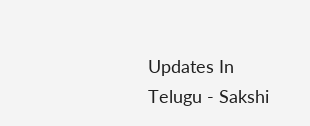Updates In Telugu - Sakshi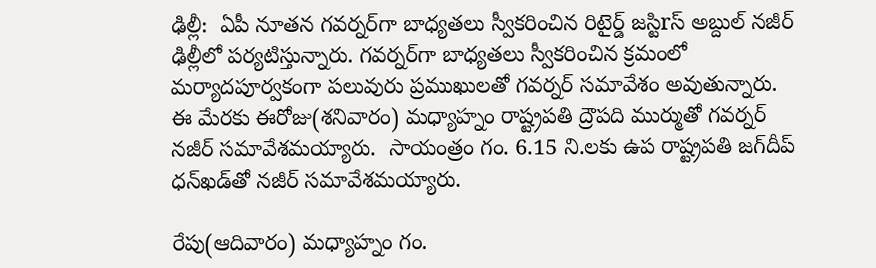ఢిల్లీ:  ఏపీ నూతన గవర్నర్‌గా బాధ్యతలు స్వీకరించిన రిటైర్డ్‌ జస్టిrస్‌ అబ్దుల్‌ నజీర్‌ ఢిల్లీలో పర్యటిస్తున్నారు. గవర్నర్‌గా బాధ్యతలు స్వీకరించిన క్రమంలో మర్యాదపూర్వకంగా పలువురు ప్రముఖులతో గవర్నర్‌ సమావేశం అవుతున్నారు. ఈ మేరకు ఈరోజు(శనివారం) మధ్యాహ్నం రాష్ట్రపతి ద్రౌపది ముర్ముతో గవర్నర్‌ నజీర్‌ సమావేశమయ్యారు.  సాయంత్రం గం. 6.15 ని.లకు ఉప రాష్ట్రపతి జగ్‌దీప్‌ ధన్‌ఖడ్‌తో నజీర్‌ సమావేశమయ్యారు.

రేపు(ఆదివారం) మధ్యాహ్నం గం.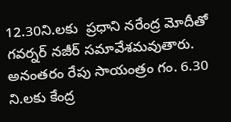12.30ని.లకు  ప్రధాని నరేంద్ర మోదీతో గవర్నర్‌ నజీర్‌ సమావేశమవుతారు. అనంతరం రేపు సాయంత్రం గం. 6.30 ని.లకు కేంద్ర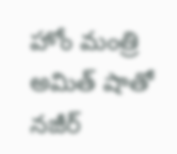హోం మంత్రి అమిత్‌ షాతో నజీర్‌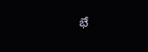భే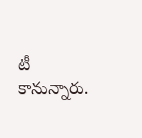టీ కానున్నారు.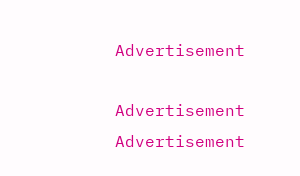Advertisement

Advertisement
Advertisement